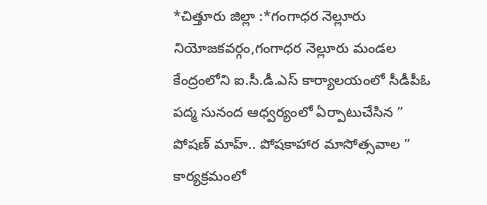*చిత్తూరు జిల్లా :*గంగాధర నెల్లూరు నియోజకవర్గం,గంగాధర నెల్లూరు మండల కేంద్రంలోని ఐ.సీ.డీ.ఎస్ కార్యాలయంలో సీడీపీఓ పద్మ సునంద ఆధ్వర్యంలో ఏర్పాటుచేసిన ” పోషణ్ మాహ్.. పోషకాహార మాసోత్సవాల ” కార్యక్రమంలో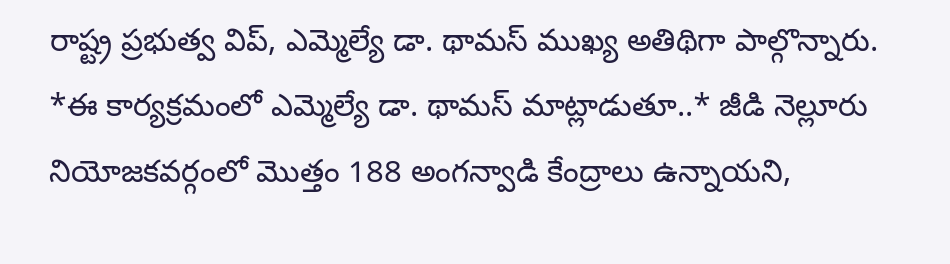రాష్ట్ర ప్రభుత్వ విప్, ఎమ్మెల్యే డా. థామస్ ముఖ్య అతిథిగా పాల్గొన్నారు. *ఈ కార్యక్రమంలో ఎమ్మెల్యే డా. థామస్ మాట్లాడుతూ..* జీడి నెల్లూరు నియోజకవర్గంలో మొత్తం 188 అంగన్వాడి కేంద్రాలు ఉన్నాయని,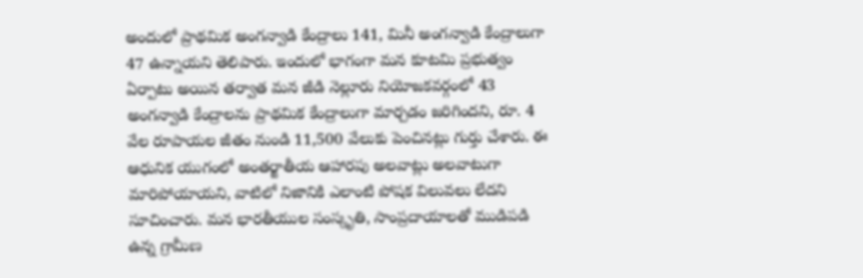అందులో ప్రాథమిక అంగన్వాడి కేంద్రాలు 141, మినీ అంగన్వాడి కేంద్రాలుగా 47 ఉన్నాయని తెలిపారు. ఇందులో భాగంగా మన కూటమి ప్రభుత్వం ఏర్పాటు అయిన తర్వాత మన జీడి నెల్లూరు నియోజకవర్గంలో 43 అంగన్వాడి కేంద్రాలను ప్రాథమిక కేంద్రాలుగా మార్చడం జరిగిందని, రూ. 4 వేల రూపాయల జీతం నుండి 11,500 వేలుకు పెంచినట్లు గుర్తు చేశారు. ఈ ఆధునిక యుగంలో అంతర్జాతీయ ఆహారపు అలవాట్లు అలవాటుగా మారిపోయాయని, వాటిలో నిజానికి ఎలాంటి పోషక విలువలు లేదని సూచించారు. మన భారతీయుల సంస్కృతి, సాంప్రదాయాలతో ముడిపడి ఉన్న గ్రామీణ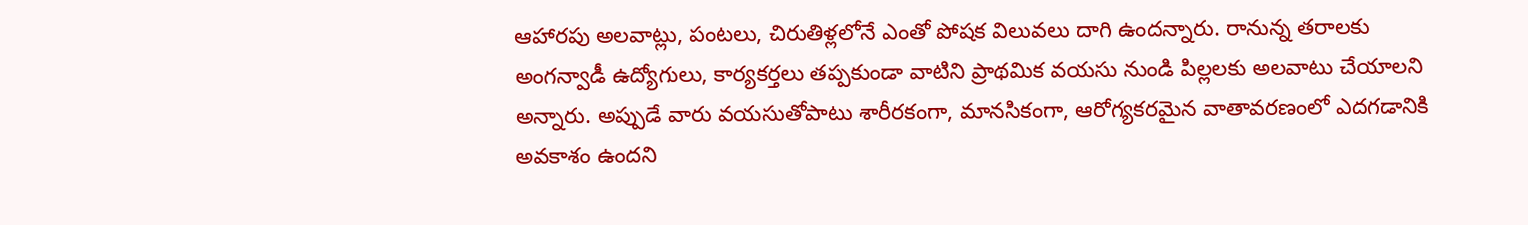ఆహారపు అలవాట్లు, పంటలు, చిరుతిళ్లలోనే ఎంతో పోషక విలువలు దాగి ఉందన్నారు. రానున్న తరాలకు అంగన్వాడీ ఉద్యోగులు, కార్యకర్తలు తప్పకుండా వాటిని ప్రాథమిక వయసు నుండి పిల్లలకు అలవాటు చేయాలని అన్నారు. అప్పుడే వారు వయసుతోపాటు శారీరకంగా, మానసికంగా, ఆరోగ్యకరమైన వాతావరణంలో ఎదగడానికి అవకాశం ఉందని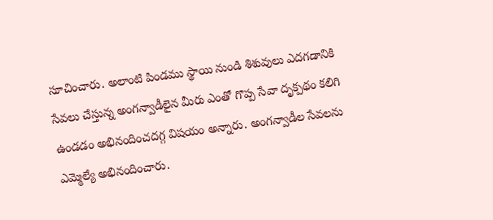సూచించారు. అలాంటి పిండము స్థాయి నుండి శిశువులు ఎదగడానికి సేవలు చేస్తున్న అంగన్వాడీలైన మీరు ఎంతో గొప్ప సేవా దృక్పథం కలిగి ఉండడం అభినందించదగ్గ విషయం అన్నారు. అంగన్వాడీల సేవలను ఎమ్మెల్యే అభినందించారు.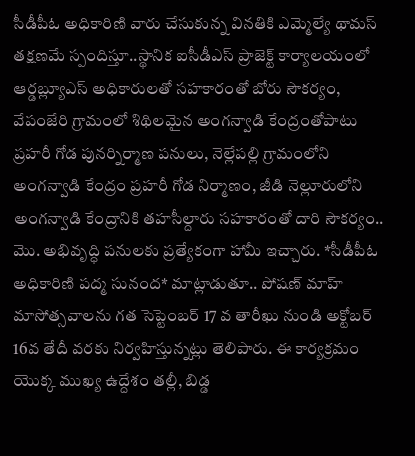సీడీపీఓ అధికారిణి వారు చేసుకున్న వినతికి ఎమ్మెల్యే థామస్ తక్షణమే స్పందిస్తూ..స్థానిక ఐసీడీఎస్ ప్రాజెక్ట్ కార్యాలయంలో ఆర్డబ్ల్యూఎస్ అధికారులతో సహకారంతో బోరు సౌకర్యం, వేపంజేరి గ్రామంలో శిథిలమైన అంగన్వాడి కేంద్రంతోపాటు ప్రహరీ గోడ పునర్నిర్మాణ పనులు, నెల్లేపల్లి గ్రామంలోని అంగన్వాడి కేంద్రం ప్రహరీ గోడ నిర్మాణం, జీడి నెల్లూరులోని అంగన్వాడి కేంద్రానికి తహసీల్దారు సహకారంతో దారి సౌకర్యం.. మొ. అభివృద్ధి పనులకు ప్రత్యేకంగా హామీ ఇచ్చారు. *సీడీపీఓ అధికారిణి పద్మ సునంద* మాట్లాడుతూ.. పోషణ్ మాహ్ మాసోత్సవాలను గత సెప్టెంబర్ 17 వ తారీఖు నుండి అక్టోబర్ 16వ తేదీ వరకు నిర్వహిస్తున్నట్లు తెలిపారు. ఈ కార్యక్రమం యొక్క ముఖ్య ఉద్దేశం తల్లీ, బిడ్డ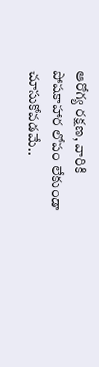ఆరోగ్య రక్షణ, వారికి పోషకాహార లోపం లేకుండా చూసుకోవడమే..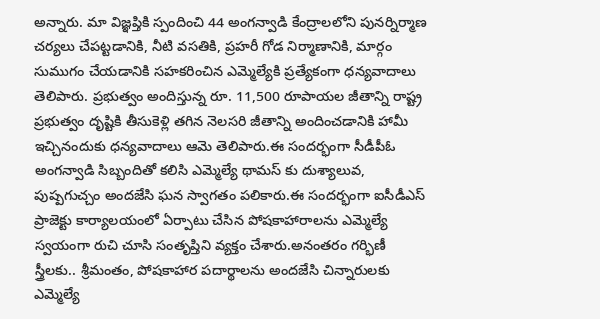అన్నారు. మా విజ్ఞప్తికి స్పందించి 44 అంగన్వాడి కేంద్రాలలోని పునర్నిర్మాణ చర్యలు చేపట్టడానికి, నీటి వసతికి, ప్రహరీ గోడ నిర్మాణానికి, మార్గం సుముగం చేయడానికి సహకరించిన ఎమ్మెల్యేకి ప్రత్యేకంగా ధన్యవాదాలు తెలిపారు. ప్రభుత్వం అందిస్తున్న రూ. 11,500 రూపాయల జీతాన్ని రాష్ట్ర ప్రభుత్వం దృష్టికి తీసుకెళ్లి తగిన నెలసరి జీతాన్ని అందించడానికి హామీ ఇచ్చినందుకు ధన్యవాదాలు ఆమె తెలిపారు.ఈ సందర్భంగా సీడీపీఓ అంగన్వాడి సిబ్బందితో కలిసి ఎమ్మెల్యే థామస్ కు దుశ్యాలువ, పుష్పగుచ్చం అందజేసి ఘన స్వాగతం పలికారు.ఈ సందర్భంగా ఐసీడీఎస్ ప్రాజెక్టు కార్యాలయంలో ఏర్పాటు చేసిన పోషకాహారాలను ఎమ్మెల్యే స్వయంగా రుచి చూసి సంతృప్తిని వ్యక్తం చేశారు.అనంతరం గర్భిణీ స్త్రీలకు.. శ్రీమంతం, పోషకాహార పదార్థాలను అందజేసి చిన్నారులకు ఎమ్మెల్యే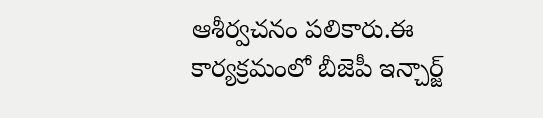ఆశీర్వచనం పలికారు.ఈ కార్యక్రమంలో బీజెపీ ఇన్చార్జ్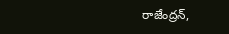రాజేంద్రన్,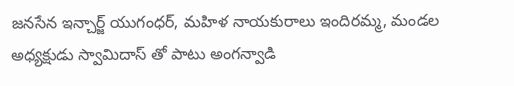జనసేన ఇన్చార్జ్ యుగంధర్, మహిళ నాయకురాలు ఇందిరమ్మ, మండల అధ్యక్షుడు స్వామిదాస్ తో పాటు అంగన్వాడి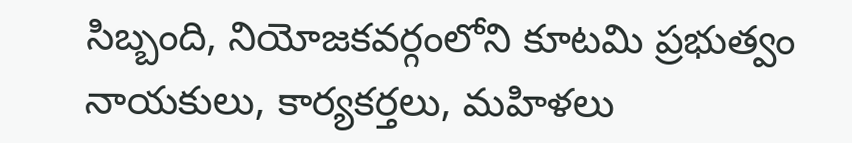సిబ్బంది, నియోజకవర్గంలోని కూటమి ప్రభుత్వం నాయకులు, కార్యకర్తలు, మహిళలు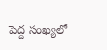పెద్ద సంఖ్యలో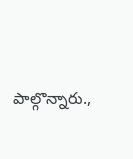పాల్గొన్నారు.,